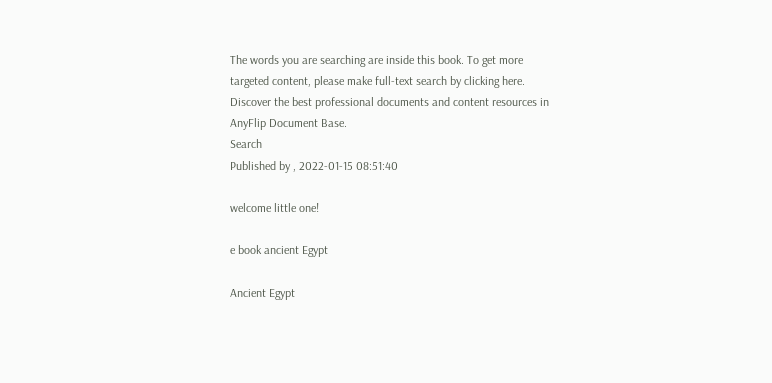The words you are searching are inside this book. To get more targeted content, please make full-text search by clicking here.
Discover the best professional documents and content resources in AnyFlip Document Base.
Search
Published by , 2022-01-15 08:51:40

welcome little one!

e book ancient Egypt

Ancient Egypt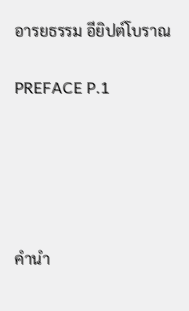อารยธรรม อียิปต์โบราณ

PREFACE P.1





คำนำ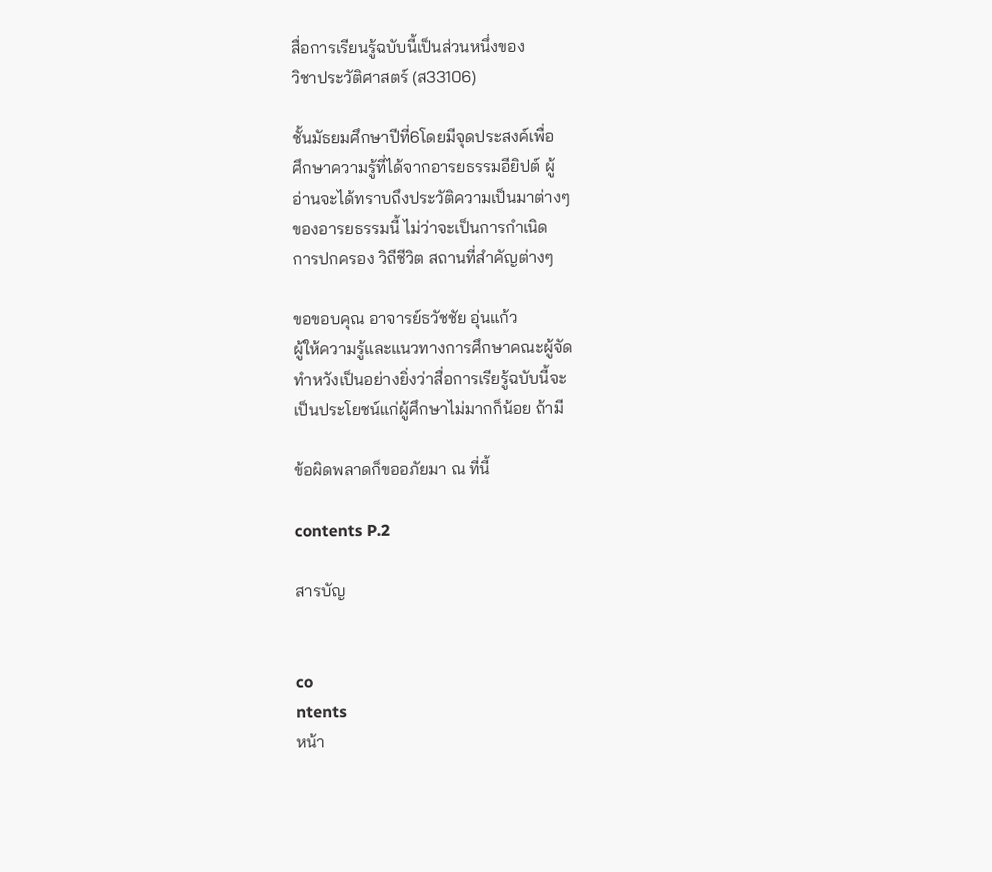สื่อการเรียนรู้ฉบับนี้เป็นส่วนหนึ่งของ
วิชาประวัติศาสตร์ (ส33106)

ชั้นมัธยมศึกษาปีที่6โดยมีจุดประสงค์เพื่อ
ศึกษาความรู้ที่ได้จากอารยธรรมอียิปต์ ผู้
อ่านจะได้ทราบถึงประวัติความเป็นมาต่างๆ
ของอารยธรรมนี้ ไม่ว่าจะเป็นการกำเนิด
การปกครอง วิถีชีวิต สถานที่สำคัญต่างๆ

ขอขอบคุณ อาจารย์ธวัชชัย อุ่นแก้ว
ผู้ให้ความรู้และแนวทางการศึกษาคณะผู้จัด
ทำหวังเป็นอย่างยิ่งว่าสื่อการเรียรู้ฉบับนี้จะ
เป็นประโยชน์แก่ผู้ศึกษาไม่มากก็น้อย ถ้ามี

ข้อผิดพลาดก็ขออภัยมา ณ ที่นี้

contents P.2

สารบัญ


co
ntents
หน้า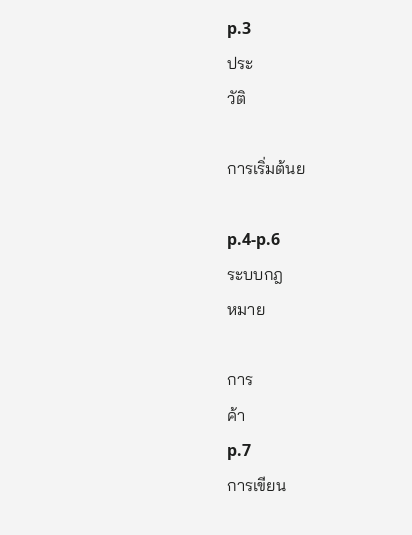p.3
ประ
วัติ

การเริ่มต้นย

p.4-p.6
ระบบกฎ
หมาย

การ
ค้า
p.7
การเขียน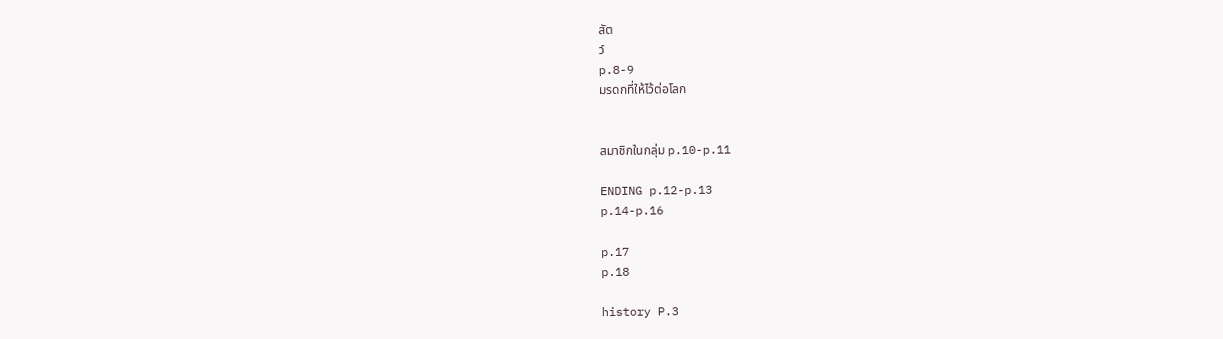สัต
ว์
p.8-9
มรดกที่ให้ไว้ต่อโลก


สมาชิกในกลุ่ม p.10-p.11

ENDING p.12-p.13
p.14-p.16

p.17
p.18

history P.3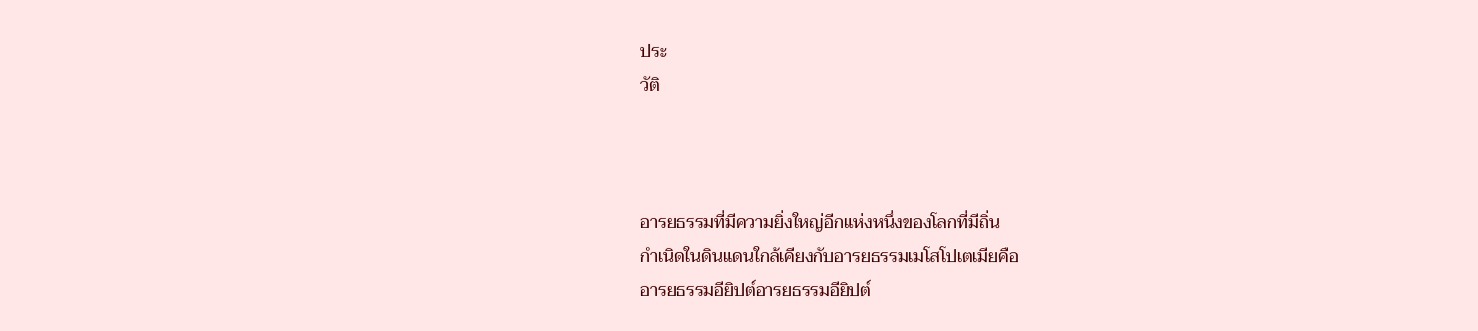ประ
วัติ



อารยธรรมที่มีความยิ่งใหญ่อีกแห่งหนึ่งของโลกที่มีถิ่น
กำเนิดในดินแดนใกล้เคียงกับอารยธรรมเมโสโปเตเมียคือ
อารยธรรมอียิปต์อารยธรรมอียิปต์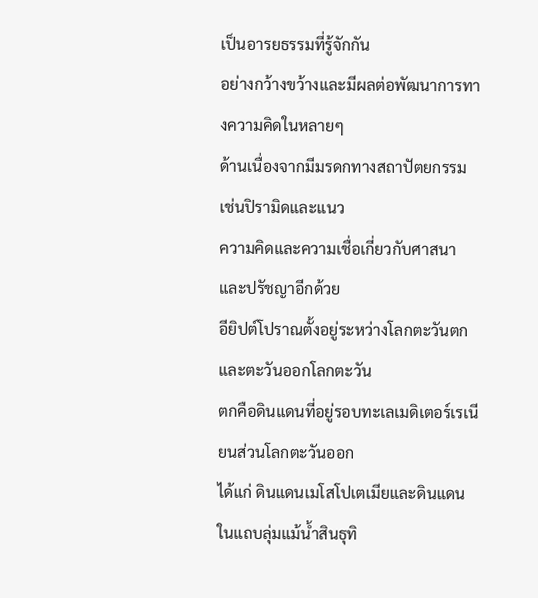เป็นอารยธรรมที่รู้จักกัน
อย่างกว้างขว้างและมีผลต่อพัฒนาการทางความคิดในหลายๆ
ด้านเนื่องจากมีมรดกทางสถาปัตยกรรมเช่นปิรามิดและแนว
ความคิดและความเชื่อเกี่ยวกับศาสนาและปรัชญาอีกด้วย
อียิปต์โปราณตั้งอยู่ระหว่างโลกตะวันตกและตะวันออกโลกตะวัน
ตกคือดินแดนที่อยู่รอบทะเลเมดิเตอร์เรเนียนส่วนโลกตะวันออก
ได้แก่ ดินแดนเมโสโปเตเมียและดินแดนในแถบลุ่มแม้น้ำสินธุทิ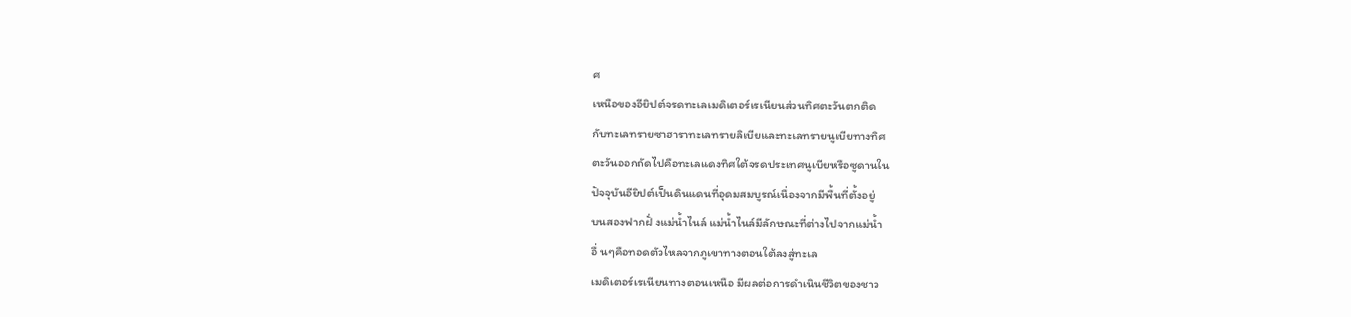ศ
เหนือของอียิปต์จรดทะเลเมดิเตอร์เรเนียนส่วนทิศตะวันตกติด
กับทะเลทรายซาฮาราทะเลทรายลิเบียและทะเลทรายนูเบียทางทิศ
ตะวันออกถัดไปคือทะเลแดงทิศใต้จรดประเทศนูเบียหรือซูดานใน
ปัจจุบันอียิปต์เป็นดินแดนที่อุดมสมบูรณ์เนื่องจากมีพื้นที่ตั้งอยู่
บนสองฟากฝั่ งแม่น้ำไนล์ แม่น้ำไนล์มีลักษณะที่ต่างไปจากแม่น้ำ
อื่ นๆคือทอดตัวไหลจากภูเขาทางตอนใต้ลงสู่ทะเล
เมดิเตอร์เรเนียนทางตอนเหนือ มีผลต่อการดำเนินชีวิตของชาว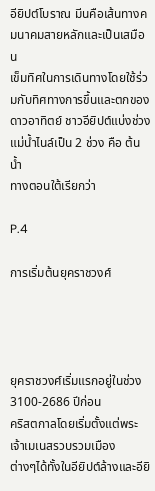อียิปต์โบราณ มีนคือเส้นทางคมนาคมสายหลักและเป็นเสมือน
เข็มทิศในการเดินทางโดยใช้ร่วมกับทิศทางการขึ้นและตกของ
ดาวอาทิตย์ ชาวอียิปต์แบ่งช่วงแม่น้ำไนล์เป็น 2 ช่วง คือ ต้นน้ำ
ทางตอนใต้เรียกว่า

P.4

การเริ่มต้นยุคราชวงศ์




ยุคราชวงศ์เริ่มแรกอยู่ในช่วง 3100-2686 ปีก่อน
คริสตกาลโดยเริ่มตั้งแต่พระเจ้าเมเนสรวบรวมเมือง
ต่างๆได้ทั้งในอียิปต์ล้างและอียิ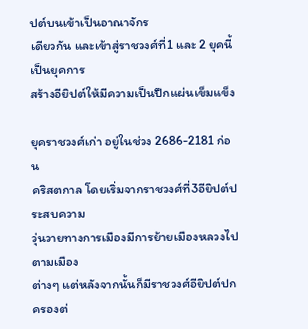ปต์บนเข้าเป็นอาณาจักร
เดียวกัน และเข้าสู่ราชวงศ์ที่1 และ 2 ยุคนี้เป็นยุคการ
สร้างอียิปต์ให้มีความเป็นปึกแผ่นเข็มแข็ง

ยุคราชวงศ์เก่า อยู่ในช่วง 2686-2181 ก่อน
คริสตกาล โดยเริ่มจากราชวงศ์ที่3อียิปต์ประสบความ
วุ่นวายทางการเมืองมีการย้ายเมืองหลวงไปตามเมือง
ต่างๆ แต่หลังจากนั้นก็มีราชวงศ์อียิปต์ปกครองต่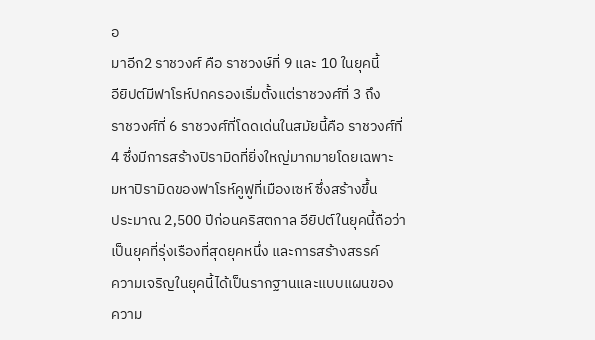อ
มาอีก2 ราชวงศ์ คือ ราชวงษ์ที่ 9 และ 10 ในยุคนี้
อียิปต์มีฟาโรห์ปกครองเริ่มตั้งแต่ราชวงศ์ที่ 3 ถึง
ราชวงศ์ที่ 6 ราชวงศ์ที่โดดเด่นในสมัยนี้คือ ราชวงศ์ที่
4 ซึ่งมีการสร้างปิรามิดที่ยิ่งใหญ่มากมายโดยเฉพาะ
มหาปิรามิดของฟาโรห์คูฟูที่เมืองเซห์ ซึ่งสร้างขึ้น
ประมาณ 2,500 ปีก่อนคริสตกาล อียิปต์ในยุคนี้ถือว่า
เป็นยุคที่รุ่งเรืองที่สุดยุคหนึ่ง และการสร้างสรรค์
ความเจริญในยุคนี้ได้เป็นรากฐานและแบบแผนของ
ความ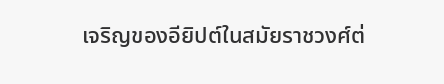เจริญของอียิปต์ในสมัยราชวงศ์ต่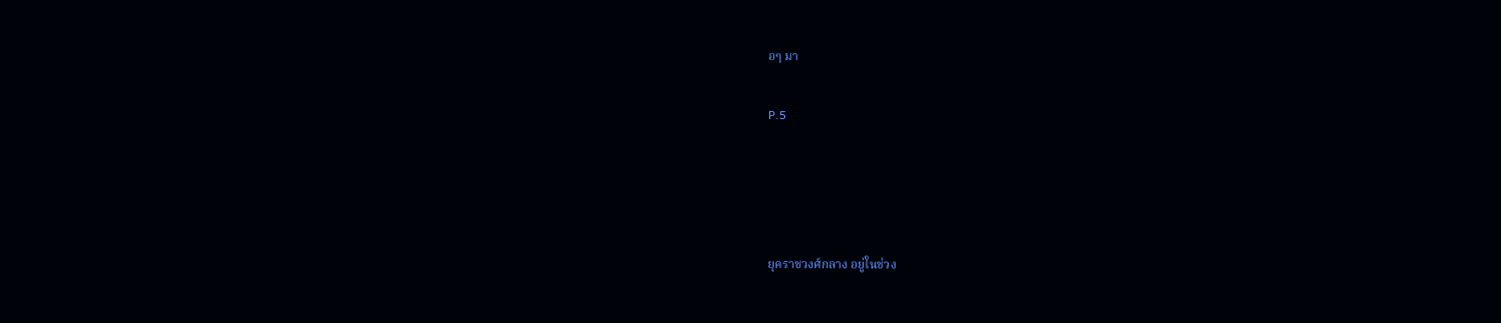อๆ มา

P.5




ยุคราชวงศ์กลาง อยู่ในช่วง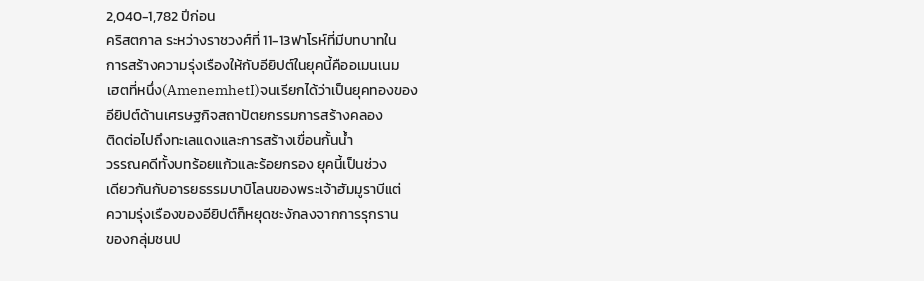2,040-1,782 ปีก่อน
คริสตกาล ระหว่างราชวงศ์ที่ 11-13ฟาโรห์ที่มีบทบาทใน
การสร้างความรุ่งเรืองให้กับอียิปต์ในยุคนี้คืออเมนเนม
เฮตที่หนึ่ง(AmenemhetI)จนเรียกได้ว่าเป็นยุคทองของ
อียิปต์ด้านเศรษฐกิจสถาปัตยกรรมการสร้างคลอง
ติดต่อไปถึงทะเลแดงและการสร้างเขื่อนกั้นน้ำ
วรรณคดีทั้งบทร้อยแก้วและร้อยกรอง ยุคนี้เป็นช่วง
เดียวกันกับอารยธรรมบาบิโลนของพระเจ้าฮัมมูราบีแต่
ความรุ่งเรืองของอียิปต์ก็หยุดชะงักลงจากการรุกราน
ของกลุ่มชนป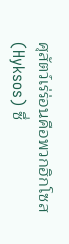ศุสัตว์เร่ร่อนคือพวกฮิกโซส (Hyksos) ซึ่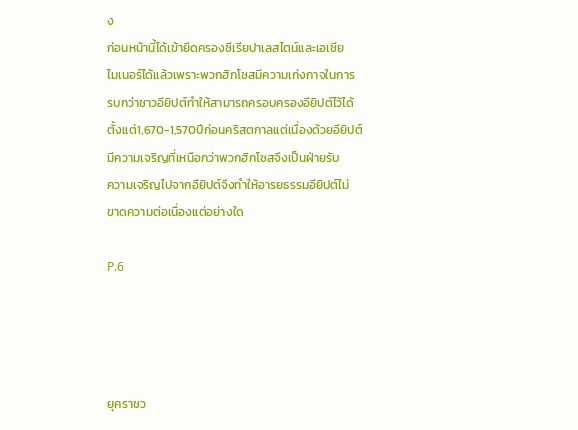ง
ก่อนหน้านี้ได้เข้ายึดครองซีเรียปาเลสไตน์และเอเชีย
ไมเนอร์ได้แล้วเพราะพวกฮิกโซสมีความเก่งกาจในการ
รบกว่าชาวอียิปต์ทำให้สามารถครอบครองอียิปต์ไว้ได้
ตั้งแต่1,670-1,570ปีก่อนคริสตกาลแต่เนื่องด้วยอียิปต์
มีความเจริญที่เหนือกว่าพวกฮิกโซสจึงเป็นฝ่ายรับ
ความเจริญไปจากอียิปต์จึงทำให้อารยธรรมอียิปต์ไม่
ขาดความต่อเนื่องแต่อย่างใด

P.6




ยุคราชว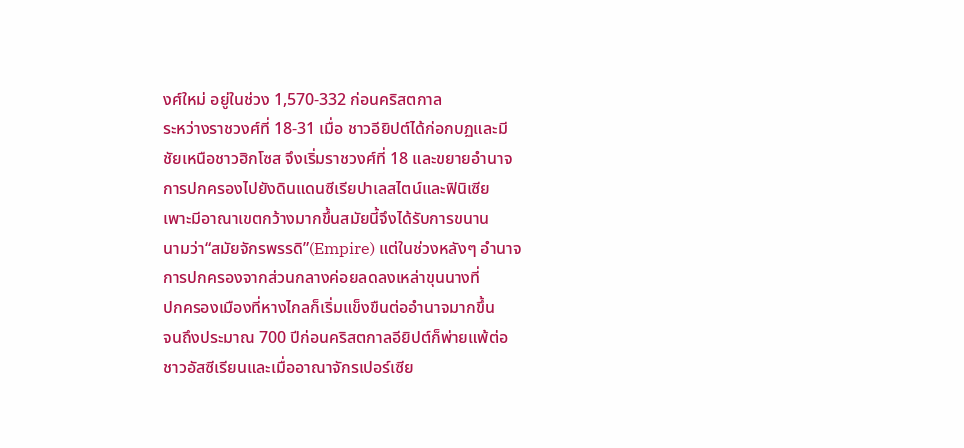งศ์ใหม่ อยู่ในช่วง 1,570-332 ก่อนคริสตกาล
ระหว่างราชวงศ์ที่ 18-31 เมื่อ ชาวอียิปต์ได้ก่อกบฏและมี
ชัยเหนือชาวฮิกโซส จึงเริ่มราชวงศ์ที่ 18 และขยายอำนาจ
การปกครองไปยังดินแดนซีเรียปาเลสไตน์และฟินิเซีย
เพาะมีอาณาเขตกว้างมากขึ้นสมัยนี้จึงได้รับการขนาน
นามว่า“สมัยจักรพรรดิ”(Empire) แต่ในช่วงหลังๆ อำนาจ
การปกครองจากส่วนกลางค่อยลดลงเหล่าขุนนางที่
ปกครองเมืองที่หางไกลก็เริ่มแข็งขืนต่ออำนาจมากขึ้น
จนถึงประมาณ 700 ปีก่อนคริสตกาลอียิปต์ก็พ่ายแพ้ต่อ
ชาวอัสซีเรียนและเมื่ออาณาจักรเปอร์เซีย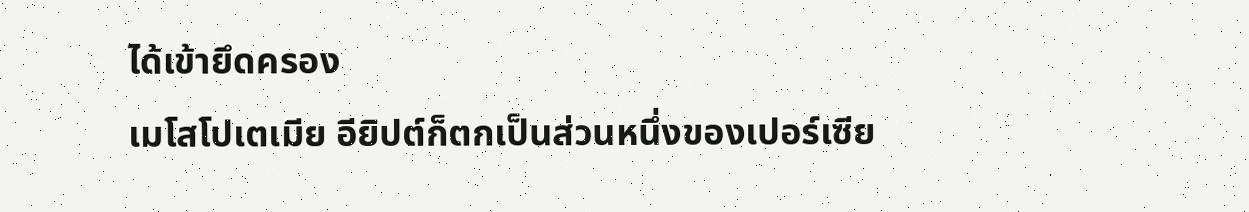ได้เข้ายึดครอง
เมโสโปเตเมีย อียิปต์ก็ตกเป็นส่วนหนึ่งของเปอร์เซีย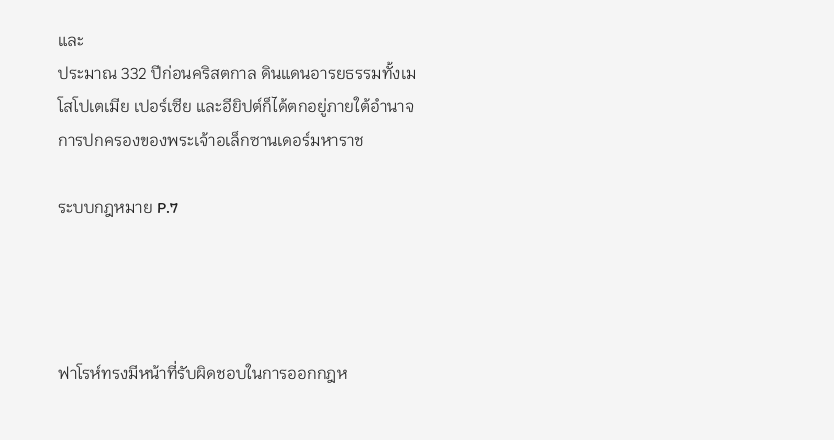และ
ประมาณ 332 ปีก่อนคริสตกาล ดินแดนอารยธรรมทั้งเม
โสโปเตเมีย เปอร์เซีย และอียิปต์ก็ได้ตกอยู่ภายใต้อำนาจ
การปกครองของพระเจ้าอเล็กซานเดอร์มหาราช

ระบบกฎหมาย P.7




ฟาโรห์ทรงมีหน้าที่รับผิดชอบในการออกกฎห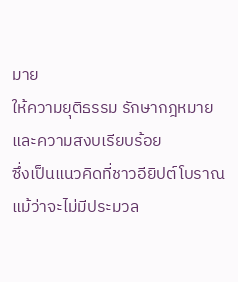มาย
ให้ความยุติธรรม รักษากฎหมายและความสงบเรียบร้อย
ซึ่งเป็นแนวคิดที่ชาวอียิปต์โบราณแม้ว่าจะไม่มีประมวล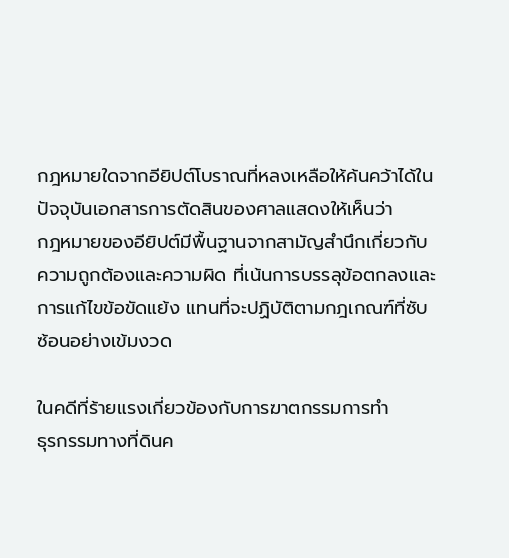กฎหมายใดจากอียิปต์โบราณที่หลงเหลือให้ค้นคว้าได้ใน
ปัจจุบันเอกสารการตัดสินของศาลแสดงให้เห็นว่า
กฎหมายของอียิปต์มีพื้นฐานจากสามัญสำนึกเกี่ยวกับ
ความถูกต้องและความผิด ที่เน้นการบรรลุข้อตกลงและ
การแก้ไขข้อขัดแย้ง แทนที่จะปฏิบัติตามกฎเกณฑ์ที่ซับ
ซ้อนอย่างเข้มงวด

ในคดีที่ร้ายแรงเกี่ยวข้องกับการฆาตกรรมการทำ
ธุรกรรมทางที่ดินค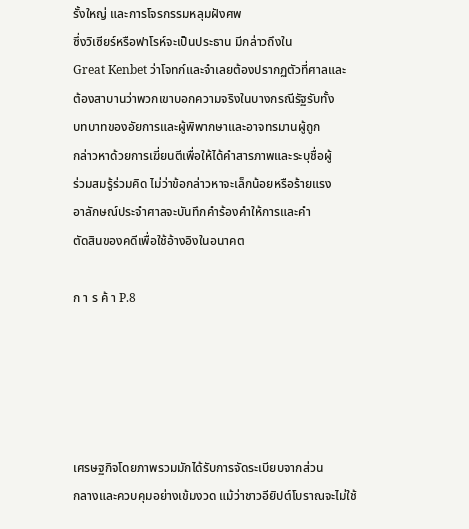รั้งใหญ่ และการโจรกรรมหลุมฝังศพ
ซึ่งวิเซียร์หรือฟาโรห์จะเป็นประธาน มีกล่าวถึงใน
Great Kenbet ว่าโจทก์และจำเลยต้องปรากฏตัวที่ศาลและ
ต้องสาบานว่าพวกเขาบอกความจริงในบางกรณีรัฐรับทั้ง
บทบาทของอัยการและผู้พิพากษาและอาจทรมานผู้ถูก
กล่าวหาด้วยการเฆี่ยนตีเพื่อให้ได้คำสารภาพและระบุชื่อผู้
ร่วมสมรู้ร่วมคิด ไม่ว่าข้อกล่าวหาจะเล็กน้อยหรือร้ายแรง
อาลักษณ์ประจำศาลจะบันทึกคำร้องคำให้การและคำ
ตัดสินของคดีเพื่อใช้อ้างอิงในอนาคต

ก า ร ค้ า P.8





เศรษฐกิจโดยภาพรวมมักได้รับการจัดระเบียบจากส่วน
กลางและควบคุมอย่างเข้มงวด แม้ว่าชาวอียิปต์โบราณจะไม่ใช้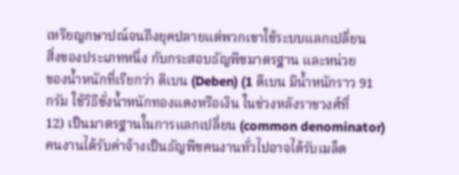เหรียญกษาปณ์จนถึงยุคปลายแต่พวกเขาใช้ระบบแลกเปลี่ยน
สิ่งของประเภทหนึ่ง กับกระสอบธัญพืชมาตรฐาน และหน่วย
ของน้ำหนักที่เรียกว่า ดีเบน (Deben) (1 ดีเบน มีน้ำหนักราว 91
กรัม ใช้วิธีชั่งน้ำหนักทองแดงหรือเงิน ในช่วงหลังราชวงศ์ที่
12) เป็นมาตรฐานในการแลกเปลี่ยน (common denominator)
คนงานได้รับค่าจ้างเป็นธัญพืชคนงานทั่วไปอาจได้รับเมล็ด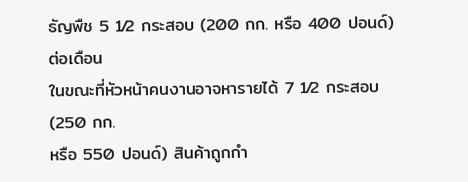ธัญพืช 5 1⁄2 กระสอบ (200 กก. หรือ 400 ปอนด์) ต่อเดือน
ในขณะที่หัวหน้าคนงานอาจหารายได้ 7 1⁄2 กระสอบ (250 กก.
หรือ 550 ปอนด์) สินค้าถูกกำ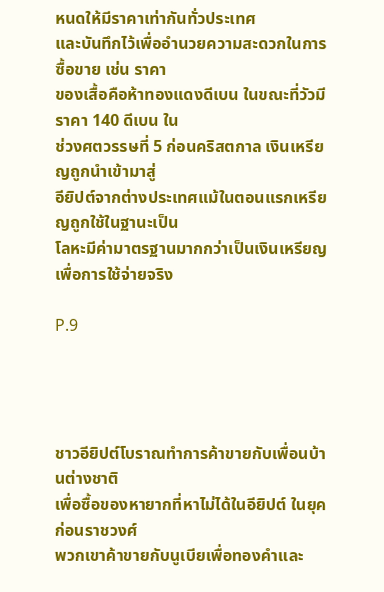หนดให้มีราคาเท่ากันทั่วประเทศ
และบันทึกไว้เพื่ออำนวยความสะดวกในการซื้อขาย เช่น ราคา
ของเสื้อคือห้าทองแดงดีเบน ในขณะที่วัวมีราคา 140 ดีเบน ใน
ช่วงศตวรรษที่ 5 ก่อนคริสตกาล เงินเหรียญถูกนำเข้ามาสู่
อียิปต์จากต่างประเทศแม้ในตอนแรกเหรียญถูกใช้ในฐานะเป็น
โลหะมีค่ามาตรฐานมากกว่าเป็นเงินเหรียญเพื่อการใช้จ่ายจริง

P.9




ชาวอียิปต์โบราณทำการค้าขายกับเพื่อนบ้านต่างชาติ
เพื่อซื้อของหายากที่หาไม่ได้ในอียิปต์ ในยุคก่อนราชวงศ์
พวกเขาค้าขายกับนูเบียเพื่อทองคำและ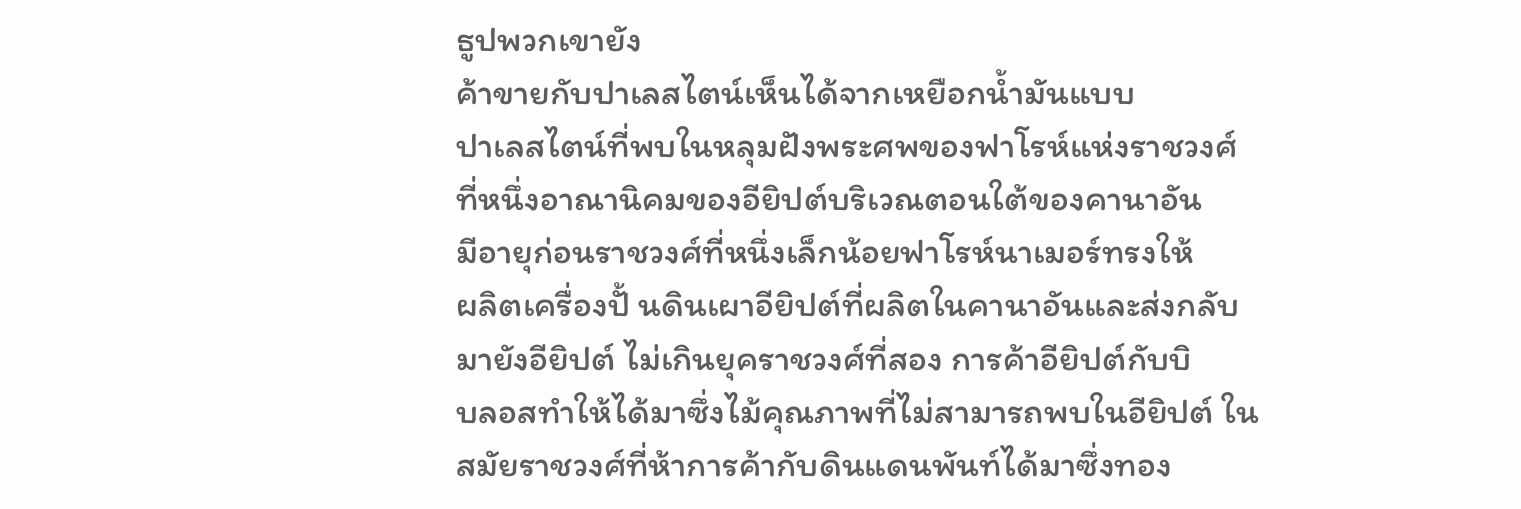ธูปพวกเขายัง
ค้าขายกับปาเลสไตน์เห็นได้จากเหยือกน้ำมันแบบ
ปาเลสไตน์ที่พบในหลุมฝังพระศพของฟาโรห์แห่งราชวงศ์
ที่หนึ่งอาณานิคมของอียิปต์บริเวณตอนใต้ของคานาอัน
มีอายุก่อนราชวงศ์ที่หนึ่งเล็กน้อยฟาโรห์นาเมอร์ทรงให้
ผลิตเครื่องปั้ นดินเผาอียิปต์ที่ผลิตในคานาอันและส่งกลับ
มายังอียิปต์ ไม่เกินยุคราชวงศ์ที่สอง การค้าอียิปต์กับบิ
บลอสทำให้ได้มาซึ่งไม้คุณภาพที่ไม่สามารถพบในอียิปต์ ใน
สมัยราชวงศ์ที่ห้าการค้ากับดินแดนพันท์ได้มาซึ่งทอง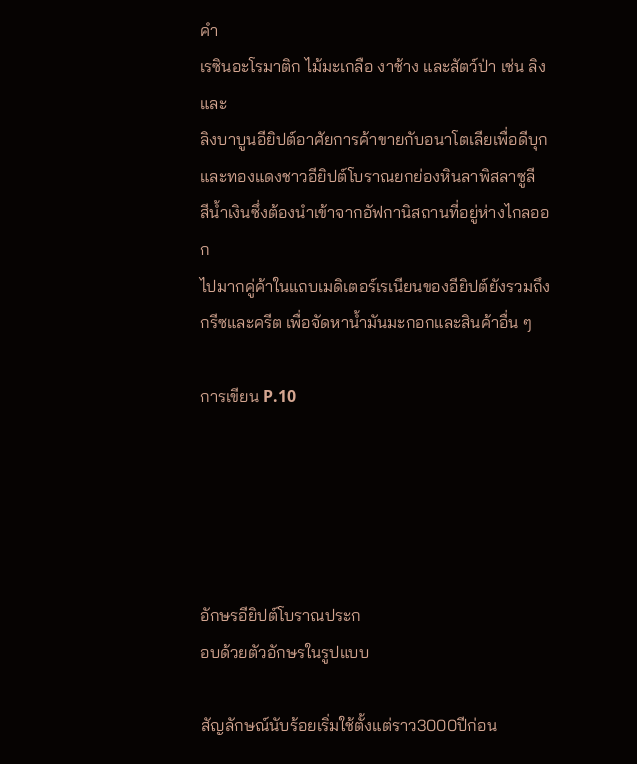คำ
เรซินอะโรมาติก ไม้มะเกลือ งาช้าง และสัตว์ป่า เช่น ลิงและ
ลิงบาบูนอียิปต์อาศัยการค้าขายกับอนาโตเลียเพื่อดีบุก
และทองแดงชาวอียิปต์โบราณยกย่องหินลาพิสลาซูลี
สีน้ำเงินซึ่งต้องนำเข้าจากอัฟกานิสถานที่อยู่ห่างไกลออก
ไปมากคู่ค้าในแถบเมดิเตอร์เรเนียนของอียิปต์ยังรวมถึง
กรีซและครีต เพื่อจัดหาน้ำมันมะกอกและสินค้าอื่น ๆ

การเขียน P.10





อักษรอียิปต์โบราณประก
อบด้วยตัวอักษรในรูปแบบ

สัญลักษณ์นับร้อยเริ่มใช้ตั้งแต่ราว3000ปีก่อน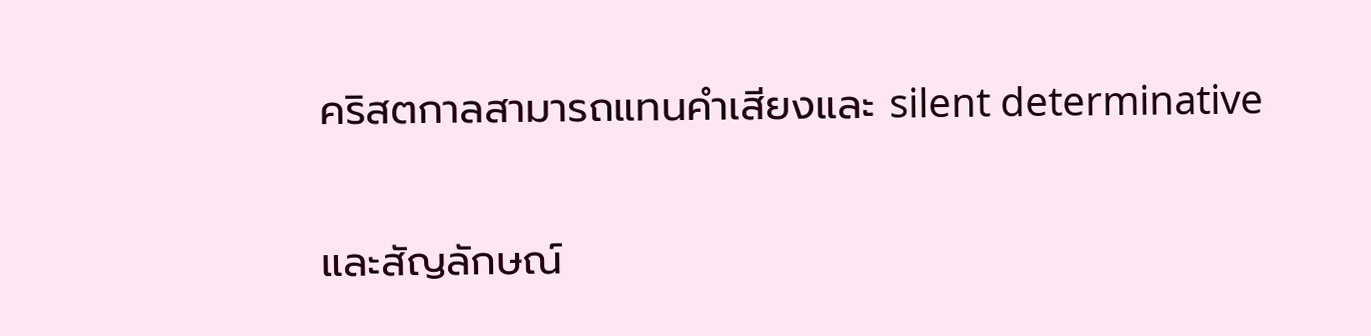คริสตกาลสามารถแทนคำเสียงและ silent determinative

และสัญลักษณ์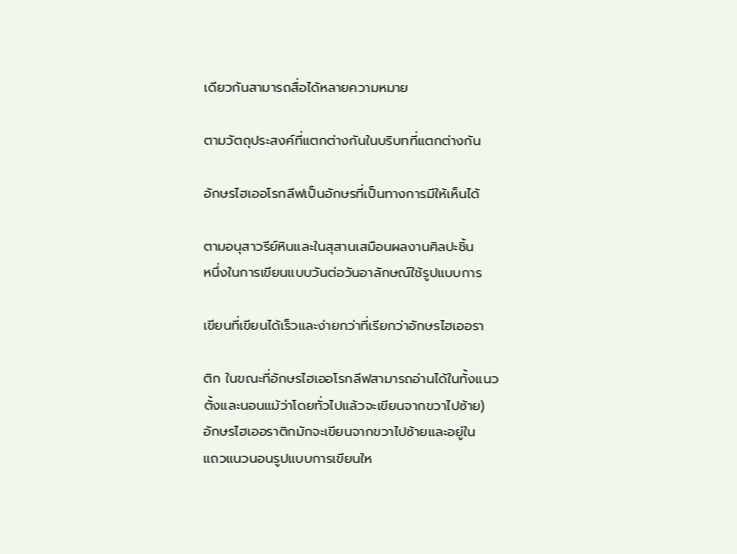เดียวกันสามารถสื่อได้หลายความหมาย

ตามวัตถุประสงค์ที่แตกต่างกันในบริบทที่แตกต่างกัน

อักษรไฮเออโรกลีฟเป็นอักษรที่เป็นทางการมีให้เห็นได้

ตามอนุสาวรีย์หินและในสุสานเสมือนผลงานศิลปะชิ้น
หนึ่งในการเขียนแบบวันต่อวันอาลักษณ์ใช้รูปแบบการ

เขียนที่เขียนได้เร็วและง่ายกว่าที่เรียกว่าอักษรไฮเออรา

ติก ในขณะที่อักษรไฮเออโรกลีฟสามารถอ่านได้ในทั้งแนว
ตั้งและนอนแม้ว่าโดยทั่วไปแล้วจะเขียนจากขวาไปซ้าย)
อักษรไฮเออราติกมักจะเขียนจากขวาไปซ้ายและอยู่ใน
แถวแนวนอนรูปแบบการเขียนให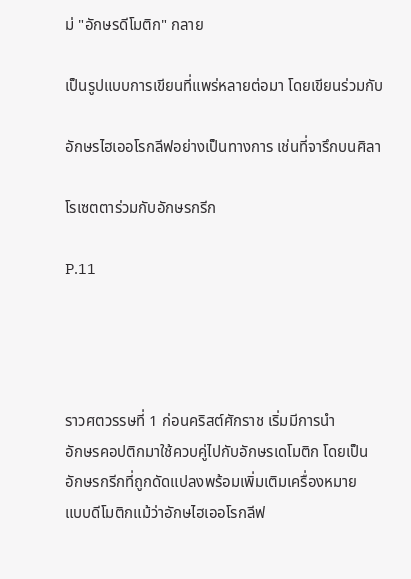ม่ "อักษรดีโมติก" กลาย

เป็นรูปแบบการเขียนที่แพร่หลายต่อมา โดยเขียนร่วมกับ

อักษรไฮเออโรกลีฟอย่างเป็นทางการ เช่นที่จารึกบนศิลา

โรเซตตาร่วมกับอักษรกรีก

P.11




ราวศตวรรษที่ 1 ก่อนคริสต์ศักราช เริ่มมีการนำ
อักษรคอปติกมาใช้ควบคู่ไปกับอักษรเดโมติก โดยเป็น
อักษรกรีกที่ถูกดัดแปลงพร้อมเพิ่มเติมเครื่องหมาย
แบบดีโมติกแม้ว่าอักษไฮเออโรกลีฟ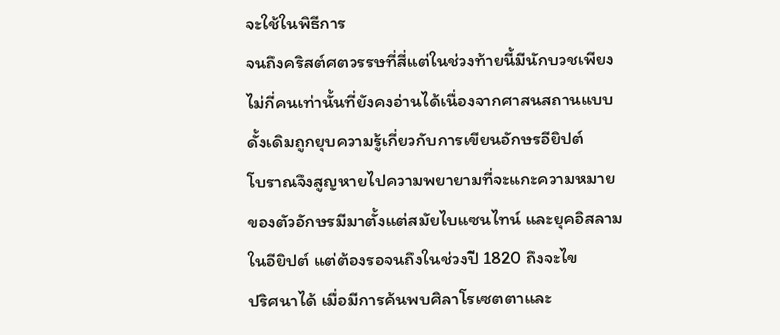จะใช้ในพิธีการ
จนถึงคริสต์ศตวรรษที่สี่แต่ในช่วงท้ายนี้มีนักบวชเพียง
ไม่กี่คนเท่านั้นที่ยังคงอ่านได้เนื่องจากศาสนสถานแบบ
ดั้งเดิมถูกยุบความรู้เกี่ยวกับการเขียนอักษรอียิปต์
โบราณจึงสูญหายไปความพยายามที่จะแกะความหมาย
ของตัวอักษรมีมาตั้งแต่สมัยไบแซนไทน์ และยุคอิสลาม
ในอียิปต์ แต่ต้องรอจนถึงในช่วงปี 1820 ถึงจะไข
ปริศนาได้ เมื่อมีการค้นพบศิลาโรเซตตาและ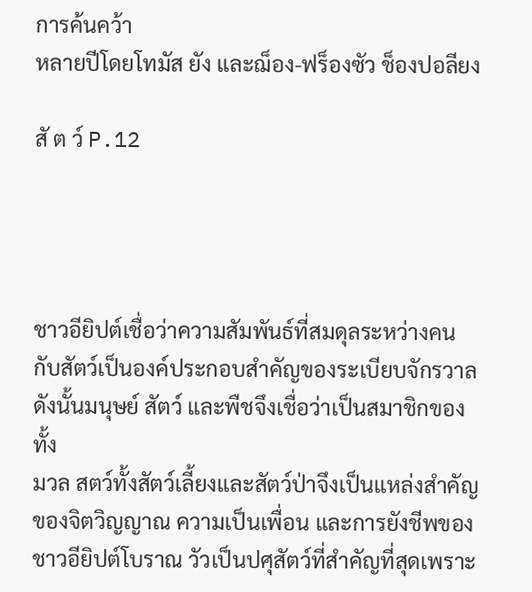การค้นคว้า
หลายปีโดยโทมัส ยัง และฌ็อง-ฟร็องซัว ช็องปอลียง

สั ต ว์ P.12




ชาวอียิปต์เชื่อว่าความสัมพันธ์ที่สมดุลระหว่างคน
กับสัตว์เป็นองค์ประกอบสำคัญของระเบียบจักรวาล
ดังนั้นมนุษย์ สัตว์ และพืชจึงเชื่อว่าเป็นสมาชิกของทั้ง
มวล สตว์ทั้งสัตว์เลี้ยงและสัตว์ป่าจึงเป็นแหล่งสำคัญ
ของจิตวิญญาณ ความเป็นเพื่อน และการยังชีพของ
ชาวอียิปต์โบราณ วัวเป็นปศุสัตว์ที่สำคัญที่สุดเพราะ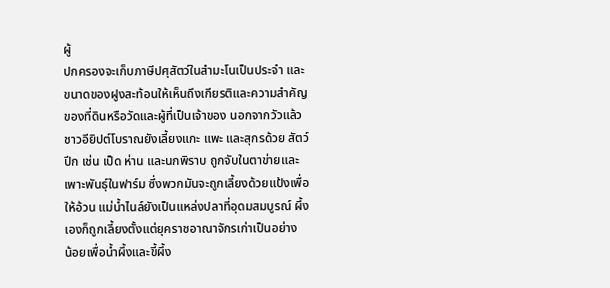ผู้
ปกครองจะเก็บภาษีปศุสัตว์ในสำมะโนเป็นประจำ และ
ขนาดของฝูงสะท้อนให้เห็นถึงเกียรติและความสำคัญ
ของที่ดินหรือวัดและผู้ที่เป็นเจ้าของ นอกจากวัวแล้ว
ชาวอียิปต์โบราณยังเลี้ยงแกะ แพะ และสุกรด้วย สัตว์
ปีก เช่น เป็ด ห่าน และนกพิราบ ถูกจับในตาข่ายและ
เพาะพันธุ์ในฟาร์ม ซึ่งพวกมันจะถูกเลี้ยงด้วยแป้งเพื่อ
ให้อ้วน แม่น้ำไนล์ยังเป็นแหล่งปลาที่อุดมสมบูรณ์ ผึ้ง
เองก็ถูกเลี้ยงตั้งแต่ยุคราชอาณาจักรเก่าเป็นอย่าง
น้อยเพื่อน้ำผึ้งและขี้ผึ้ง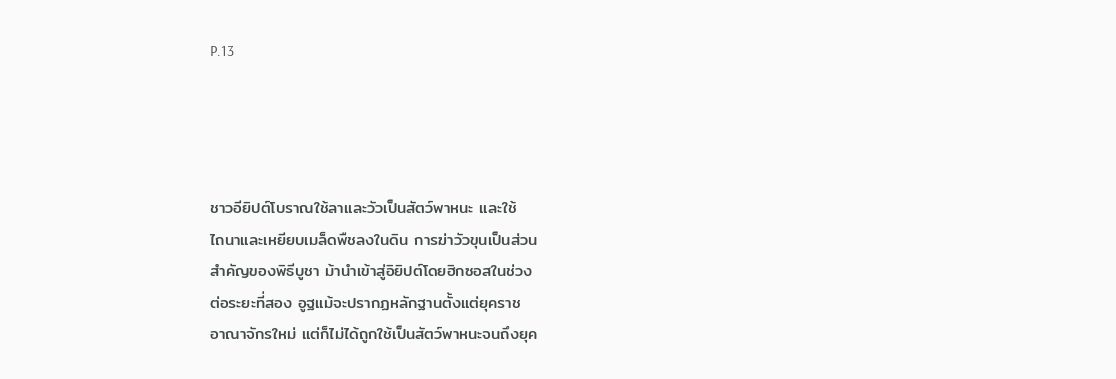P.13




ชาวอียิปต์โบราณใช้ลาและวัวเป็นสัตว์พาหนะ และใช้
ไถนาและเหยียบเมล็ดพืชลงในดิน การฆ่าวัวขุนเป็นส่วน
สำคัญของพิธีบูชา ม้านำเข้าสู่อิยิปต์โดยฮิกซอสในช่วง
ต่อระยะที่สอง อูฐแม้จะปรากฏหลักฐานตั้งแต่ยุคราช
อาณาจักรใหม่ แต่ก็ไม่ได้ถูกใช้เป็นสัตว์พาหนะจนถึงยุค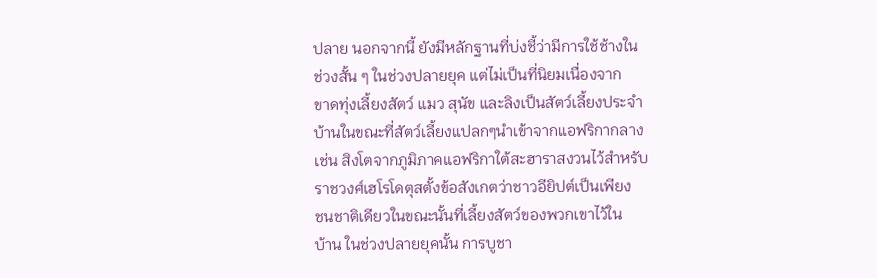ปลาย นอกจากนี้ ยังมีหลักฐานที่บ่งชี้ว่ามีการใช้ช้างใน
ช่วงสั้น ๆ ในช่วงปลายยุค แต่ไม่เป็นที่นิยมเนื่องจาก
ขาดทุ่งเลี้ยงสัตว์ แมว สุนัข และลิงเป็นสัตว์เลี้ยงประจำ
บ้านในขณะที่สัตว์เลี้ยงแปลกๆนำเข้าจากแอฟริกากลาง
เช่น สิงโตจากภูมิภาคแอฟริกาใต้สะฮาราสงวนไว้สำหรับ
ราชวงศ์เฮโรโดตุสตั้งข้อสังเกตว่าชาวอียิปต์เป็นเพียง
ชนชาติเดียวในขณะนั้นที่เลี้ยงสัตว์ของพวกเขาไว้ใน
บ้าน ในช่วงปลายยุคนั้น การบูชา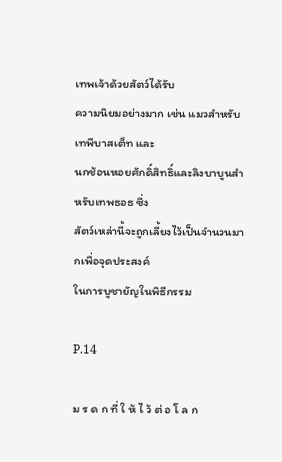เทพเจ้าด้วยสัตว์ได้รับ
ความนิยมอย่างมาก เช่น แมวสำหรับเทพีบาสเต็ท และ
นกช้อนหอยศักดิ์สิทธิ์และลิงบาบูนสำหรับเทพธอธ ซึ่ง
สัตว์เหล่านี้จะถูกเลี้ยงไว้เป็นจำนวนมากเพื่อจุดประสงค์
ในการบูชายัญในพิธีกรรม

P.14

ม ร ด ก ที่ ใ ห้ ไ ว้ ต่ อ โ ล ก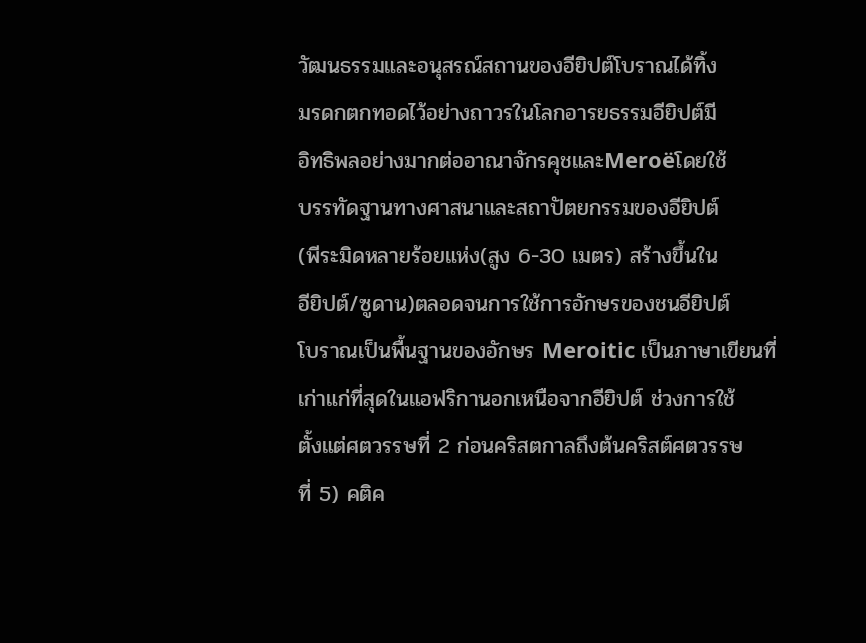วัฒนธรรมและอนุสรณ์สถานของอียิปต์โบราณได้ทิ้ง
มรดกตกทอดไว้อย่างถาวรในโลกอารยธรรมอียิปต์มี
อิทธิพลอย่างมากต่ออาณาจักรคุชและMeroëโดยใช้
บรรทัดฐานทางศาสนาและสถาปัตยกรรมของอียิปต์
(พีระมิดหลายร้อยแห่ง(สูง 6-30 เมตร) สร้างขึ้นใน
อียิปต์/ซูดาน)ตลอดจนการใช้การอักษรของชนอียิปต์
โบราณเป็นพื้นฐานของอักษร Meroitic เป็นภาษาเขียนที่
เก่าแก่ที่สุดในแอฟริกานอกเหนือจากอียิปต์ ช่วงการใช้
ตั้งแต่ศตวรรษที่ 2 ก่อนคริสตกาลถึงต้นคริสต์ศตวรรษ
ที่ 5) คติค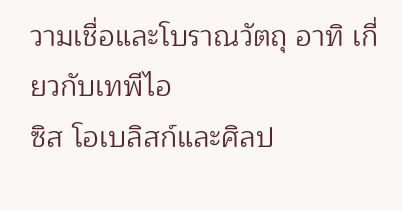วามเชื่อและโบราณวัตถุ อาทิ เกี่ยวกับเทพีไอ
ซิส โอเบลิสก์และศิลป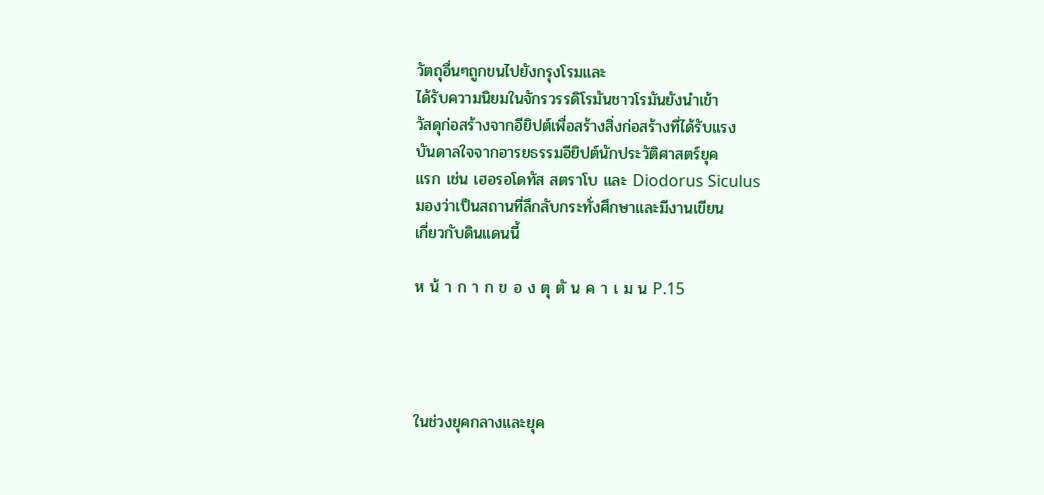วัตถุอื่นๆถูกขนไปยังกรุงโรมและ
ได้รับความนิยมในจักรวรรดิโรมันชาวโรมันยังนำเข้า
วัสดุก่อสร้างจากอียิปต์เพื่อสร้างสิ่งก่อสร้างที่ได้รับแรง
บันดาลใจจากอารยธรรมอียิปต์นักประวัติศาสตร์ยุค
แรก เช่น เฮอรอโดทัส สตราโบ และ Diodorus Siculus
มองว่าเป็นสถานที่ลึกลับกระทั่งศึกษาและมีงานเขียน
เกี่ยวกับดินแดนนี้

ห น้ า ก า ก ข อ ง ตุ ตั น ค า เ ม น P.15




ในช่วงยุคกลางและยุค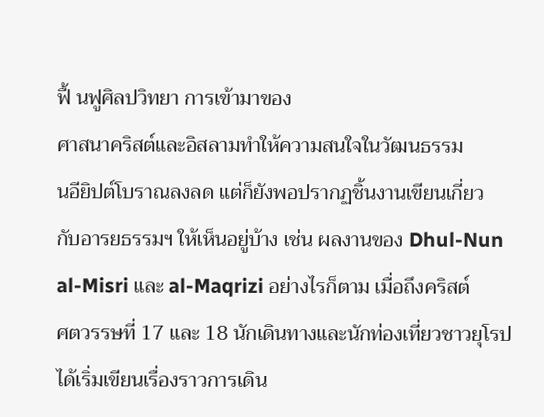ฟื้ นฟูศิลปวิทยา การเข้ามาของ
ศาสนาคริสต์และอิสลามทำให้ความสนใจในวัฒนธรรม
นอียิปต์โบราณลงลด แต่ก็ยังพอปรากฏชิ้นงานเขียนเกี่ยว
กับอารยธรรมฯ ให้เห็นอยู่บ้าง เช่น ผลงานของ Dhul-Nun
al-Misri และ al-Maqrizi อย่างไรก็ตาม เมื่อถึงคริสต์
ศตวรรษที่ 17 และ 18 นักเดินทางและนักท่องเที่ยวชาวยุโรป
ได้เริ่มเขียนเรื่องราวการเดิน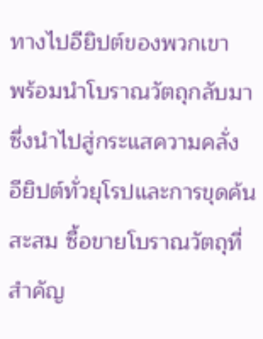ทางไปอียิปต์ของพวกเขา
พร้อมนำโบราณวัตถุกลับมา ซึ่งนำไปสู่กระแสความคลั่ง
อียิปต์ทั่วยุโรปและการขุดค้น สะสม ซื้อขายโบราณวัตถุที่
สำคัญ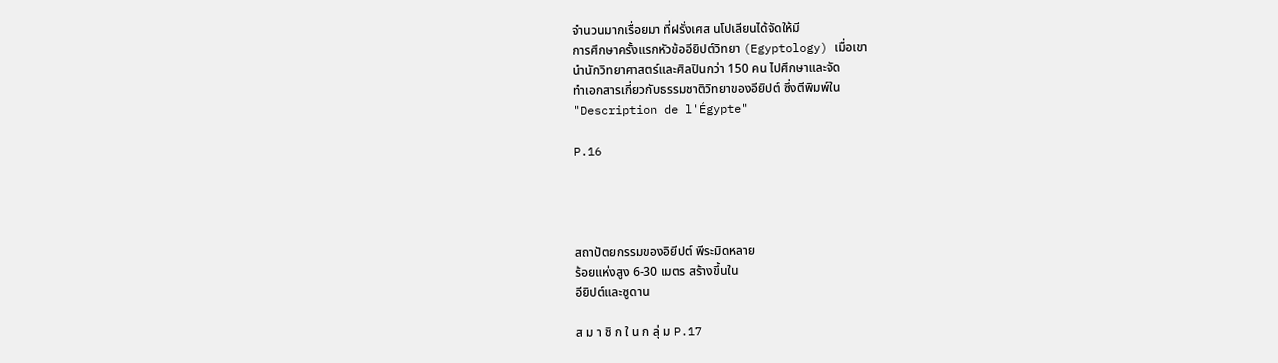จำนวนมากเรื่อยมา ที่ฝรั่งเศส นโปเลียนได้จัดให้มี
การศึกษาครั้งแรกหัวข้ออียิปต์วิทยา (Egyptology) เมื่อเขา
นำนักวิทยาศาสตร์และศิลปินกว่า 150 คน ไปศึกษาและจัด
ทำเอกสารเกี่ยวกับธรรมชาติวิทยาของอียิปต์ ซึ่งตีพิมพ์ใน
"Description de l'Égypte"

P.16




สถาปัตยกรรมของอิยีปต์ พีระมิดหลาย
ร้อยแห่งสูง 6-30 เมตร สร้างขึ้นใน
อียิปต์และซูดาน

ส ม า ชิ ก ใ น ก ลุ่ ม P.17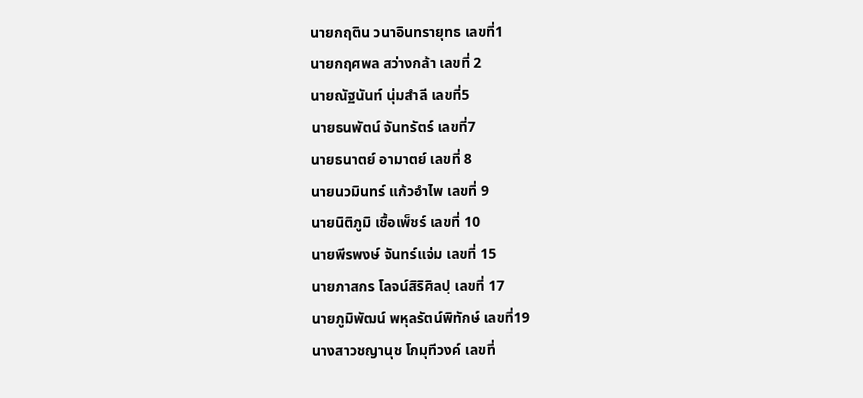นายกฤติน วนาอินทรายุทธ เลขที่1
นายกฤศพล สว่างกล้า เลขที่ 2
นายณัฐนันท์ นุ่มสำลี เลขที่5
นายธนพัตน์ จันทรัตร์ เลขที่7
นายธนาตย์ อามาตย์ เลขที่ 8
นายนวมินทร์ แก้วอำไพ เลขที่ 9
นายนิติภูมิ เชื้อเพ็ชร์ เลขที่ 10
นายพีรพงษ์ จันทร์แจ่ม เลขที่ 15
นายภาสกร โลจน์สิริศิลปฺ เลขที่ 17
นายภูมิพัฒน์ พหุลรัตน์พิทักษ์ เลขที่19
นางสาวชญานุช โกมุทีวงค์ เลขที่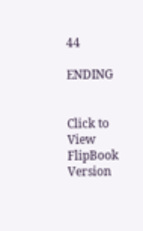44

ENDING


Click to View FlipBook Version